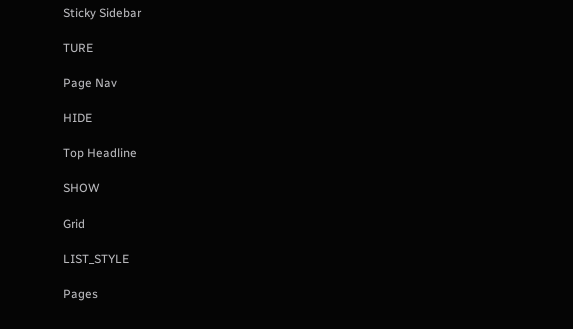Sticky Sidebar

TURE

Page Nav

HIDE

Top Headline

SHOW

Grid

LIST_STYLE

Pages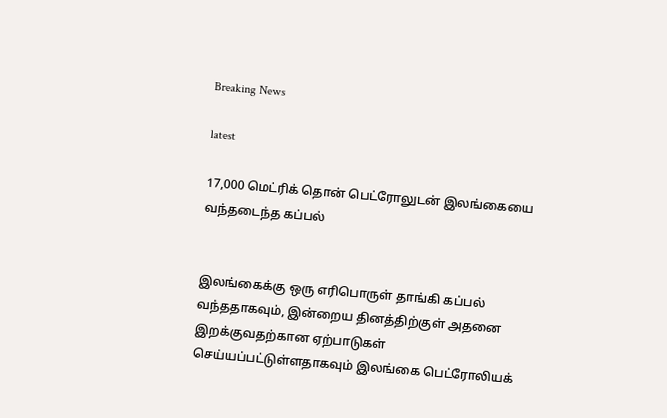Breaking News

latest

17,000 மெட்ரிக் தொன் பெட்ரோலுடன் இலங்கையை வந்தடைந்த கப்பல்


இலங்கைக்கு ஒரு எரிபொருள் தாங்கி கப்பல் வந்ததாகவும், இன்றைய தினத்திற்குள் அதனை இறக்குவதற்கான ஏற்பாடுகள் செய்யப்பட்டுள்ளதாகவும் இலங்கை பெட்ரோலியக்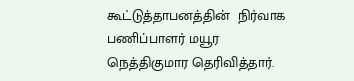கூட்டுத்தாபனத்தின்  நிர்வாக பணிப்பாளர் மயூர நெத்திகுமார தெரிவித்தார்.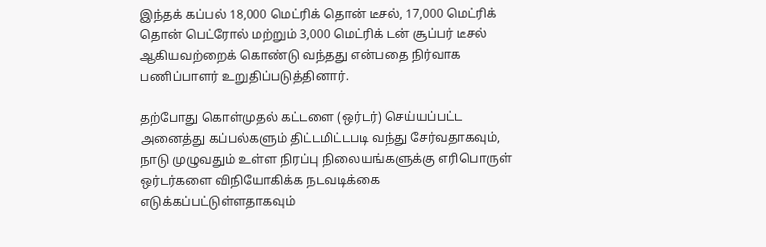இந்தக் கப்பல் 18,000 மெட்ரிக் தொன் டீசல், 17,000 மெட்ரிக் தொன் பெட்ரோல் மற்றும் 3,000 மெட்ரிக் டன் சூப்பர் டீசல் ஆகியவற்றைக் கொண்டு வந்தது என்பதை நிர்வாக பணிப்பாளர் உறுதிப்படுத்தினார்.

தற்போது கொள்முதல் கட்டளை (ஒர்டர்) செய்யப்பட்ட அனைத்து கப்பல்களும் திட்டமிட்டபடி வந்து சேர்வதாகவும், நாடு முழுவதும் உள்ள நிரப்பு நிலையங்களுக்கு எரிபொருள் ஒர்டர்களை விநியோகிக்க நடவடிக்கை எடுக்கப்பட்டுள்ளதாகவும்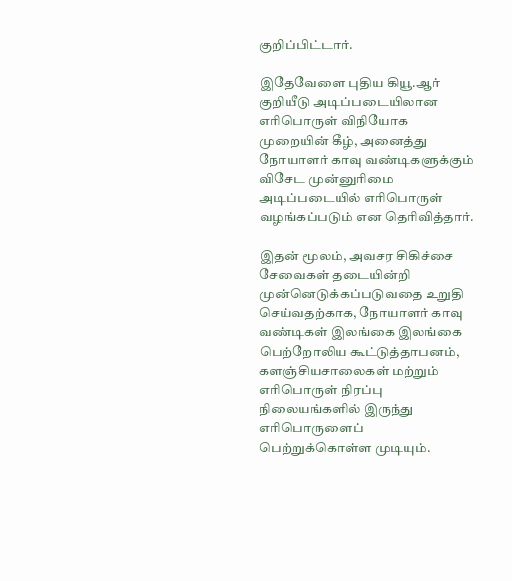குறிப்பிட்டார்.

இதேவேளை புதிய கியூ.ஆர் குறியீடு அடிப்படையிலான எரிபொருள் விநியோக முறையின் கீழ், அனைத்து நோயாளர் காவு வண்டிகளுக்கும் விசேட முன்னுரிமை அடிப்படையில் எரிபொருள் வழங்கப்படும் என தெரிவித்தார்.

இதன் மூலம், அவசர சிகிச்சை சேவைகள் தடையின்றி முன்னெடுக்கப்படுவதை உறுதி செய்வதற்காக, நோயாளர் காவு வண்டிகள் இலங்கை இலங்கை பெற்றோலிய கூட்டுத்தாபனம்,  களஞ்சியசாலைகள் மற்றும் எரிபொருள் நிரப்பு நிலையங்களில் இருந்து எரிபொருளைப் பெற்றுக்கொள்ள முடியும்.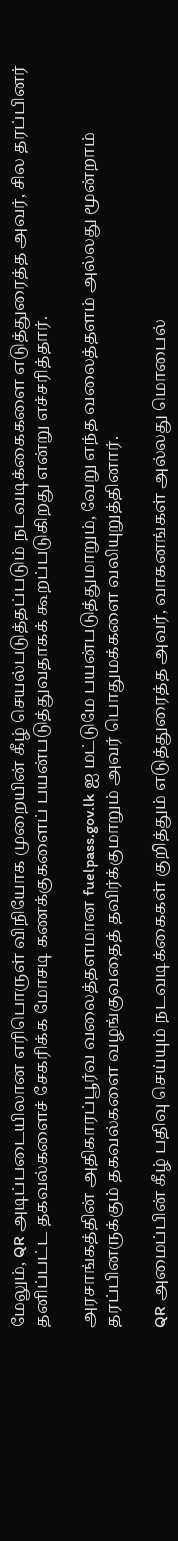மேலும், QR அடிப்படையிலான எரிபொருள் விநியோக முறையின் கீழ் செயல்படுத்தப்படும் நடவடிக்கைகளை எடுத்துரைத்த அவர், சில தரப்பினர் தனிப்பட்ட தகவல்களைச் சேகரிக்க மோசடி கணக்குகளைப் பயன்படுத்துவதாகக் கூறப்படுகிறது என்று எச்சரித்தார்.

அரசாங்கத்தின் அதிகாரப்பூர்வ வலைத்தளமான fuelpass.gov.lk ஐ மட்டுமே பயன்படுத்துமாறும், வேறு எந்த வலைத்தளம் அல்லது மூன்றாம் தரப்பினருக்கும் தகவல்களை வழங்குவதைத் தவிர்க்குமாறும் அவர் பொதுமக்களை வலியுறுத்தினார்.

QR அமைப்பின் கீழ் பதிவு செய்யும் நடவடிக்கைகள் குறித்தும் எடுத்துரைத்த அவர், வாகனங்கள் அல்லது மொபைல்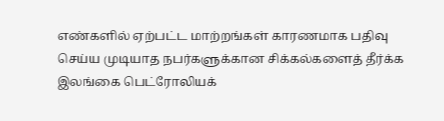எண்களில் ஏற்பட்ட மாற்றங்கள் காரணமாக பதிவு செய்ய முடியாத நபர்களுக்கான சிக்கல்களைத் தீர்க்க இலங்கை பெட்ரோலியக்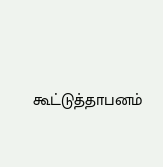கூட்டுத்தாபனம்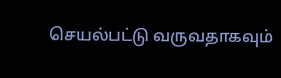செயல்பட்டு வருவதாகவும்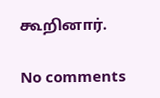கூறினார்.

No comments